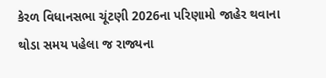કેરળ વિધાનસભા ચૂંટણી 2026ના પરિણામો જાહેર થવાના થોડા સમય પહેલા જ રાજ્યના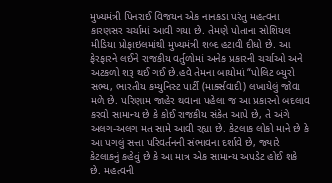મુખ્યમંત્રી પિનરાઈ વિજયન એક નાનકડા પરંતુ મહત્વના કારણસર ચર્ચામાં આવી ગયા છે. તેમણે પોતાના સોશિયલ મીડિયા પ્રોફાઇલમાંથી મુખ્યમંત્રી શબ્દ હટાવી દીધો છે. આ ફેરફારને લઈને રાજકીય વર્તુળોમાં અનેક પ્રકારની ચર્ચાઓ અને અટકળો શરૂ થઈ ગઈ છે.હવે તેમના બાયોમાં “પોલિટ બ્યુરો સભ્ય, ભારતીય કમ્યુનિસ્ટ પાર્ટી (માર્ક્સવાદી) લખાયેલું જોવા મળે છે. પરિણામ જાહેર થવાના પહેલા જ આ પ્રકારનો બદલાવ કરવો સામાન્ય છે કે કોઈ રાજકીય સંકેત આપે છે, તે અંગે અલગ-અલગ મત સામે આવી રહ્યા છે. કેટલાક લોકો માને છે કે આ પગલું સત્તા પરિવર્તનની સંભાવના દર્શાવે છે, જ્યારે કેટલાકનું કહેવું છે કે આ માત્ર એક સામાન્ય અપડેટ હોઈ શકે છે. મહત્વની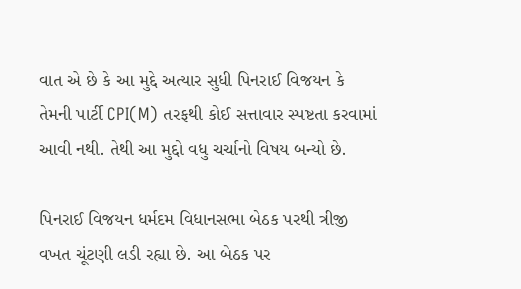વાત એ છે કે આ મુદ્દે અત્યાર સુધી પિનરાઈ વિજયન કે તેમની પાર્ટી CPI(M) તરફથી કોઈ સત્તાવાર સ્પષ્ટતા કરવામાં આવી નથી. તેથી આ મુદ્દો વધુ ચર્ચાનો વિષય બન્યો છે.

પિનરાઈ વિજયન ધર્મદમ વિધાનસભા બેઠક પરથી ત્રીજી વખત ચૂંટણી લડી રહ્યા છે. આ બેઠક પર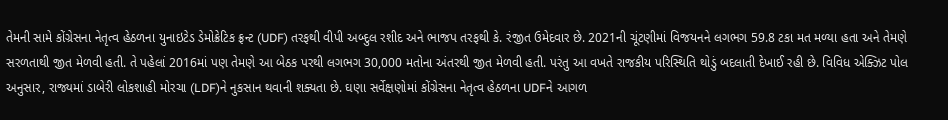તેમની સામે કોંગ્રેસના નેતૃત્વ હેઠળના યુનાઇટેડ ડેમોક્રેટિક ફ્રન્ટ (UDF) તરફથી વીપી અબ્દુલ રશીદ અને ભાજપ તરફથી કે. રંજીત ઉમેદવાર છે. 2021ની ચૂંટણીમાં વિજયનને લગભગ 59.8 ટકા મત મળ્યા હતા અને તેમણે સરળતાથી જીત મેળવી હતી. તે પહેલાં 2016માં પણ તેમણે આ બેઠક પરથી લગભગ 30,000 મતોના અંતરથી જીત મેળવી હતી. પરંતુ આ વખતે રાજકીય પરિસ્થિતિ થોડું બદલાતી દેખાઈ રહી છે. વિવિધ એક્ઝિટ પોલ અનુસાર, રાજ્યમાં ડાબેરી લોકશાહી મોરચા (LDF)ને નુકસાન થવાની શક્યતા છે. ઘણા સર્વેક્ષણોમાં કોંગ્રેસના નેતૃત્વ હેઠળના UDFને આગળ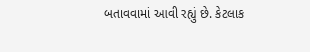બતાવવામાં આવી રહ્યું છે. કેટલાક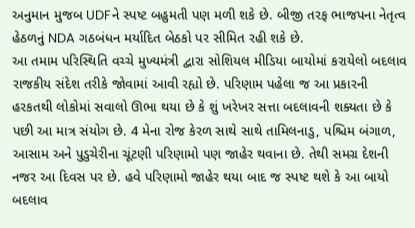અનુમાન મુજબ UDFને સ્પષ્ટ બહુમતી પણ મળી શકે છે. બીજી તરફ ભાજપના નેતૃત્વ હેઠળનું NDA ગઠબંધન મર્યાદિત બેઠકો પર સીમિત રહી શકે છે.
આ તમામ પરિસ્થિતિ વચ્ચે મુખ્યમંત્રી દ્વારા સોશિયલ મીડિયા બાયોમાં કરાયેલો બદલાવ રાજકીય સંદેશ તરીકે જોવામાં આવી રહ્યો છે. પરિણામ પહેલા જ આ પ્રકારની હરકતથી લોકોમાં સવાલો ઊભા થયા છે કે શું ખરેખર સત્તા બદલાવની શક્યતા છે કે પછી આ માત્ર સંયોગ છે. 4 મેના રોજ કેરળ સાથે સાથે તામિલનાડુ, પશ્ચિમ બંગાળ, આસામ અને પુડુચેરીના ચૂંટણી પરિણામો પણ જાહેર થવાના છે. તેથી સમગ્ર દેશની નજર આ દિવસ પર છે. હવે પરિણામો જાહેર થયા બાદ જ સ્પષ્ટ થશે કે આ બાયો બદલાવ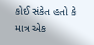કોઈ સંકેત હતો કે માત્ર એક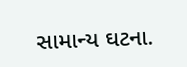સામાન્ય ઘટના.